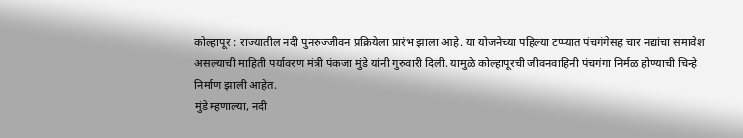कोल्हापूर : राज्यातील नदी पुनरुज्जीवन प्रक्रियेला प्रारंभ झाला आहे. या योजनेच्या पहिल्या टप्प्यात पंचगंगेसह चार नद्यांचा समावेश असल्याची माहिती पर्यावरण मंत्री पंकजा मुंडे यांनी गुरुवारी दिली. यामुळे कोल्हापूरची जीवनवाहिनी पंचगंगा निर्मळ होण्याची चिन्हे निर्माण झाली आहेत.
मुंडे म्हणाल्या, नदी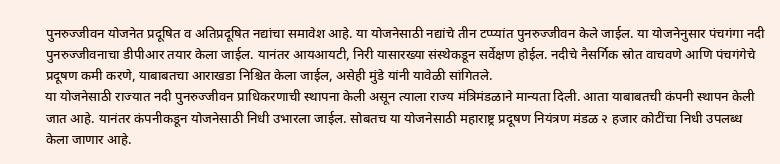पुनरुज्जीवन योजनेत प्रदूषित व अतिप्रदूषित नद्यांचा समावेश आहे. या योजनेसाठी नद्यांचे तीन टप्प्यांत पुनरुज्जीवन केले जाईल. या योजनेनुसार पंचगंगा नदी पुनरुज्जीवनाचा डीपीआर तयार केला जाईल. यानंतर आयआयटी, निरी यासारख्या संस्थेकडून सर्वेक्षण होईल. नदीचे नैसर्गिक स्रोत वाचवणे आणि पंचगंगेचे प्रदूषण कमी करणे, याबाबतचा आराखडा निश्चित केला जाईल, असेही मुंडे यांनी यावेळी सांगितले.
या योजनेसाठी राज्यात नदी पुनरुज्जीवन प्राधिकरणाची स्थापना केली असून त्याला राज्य मंत्रिमंडळाने मान्यता दिली. आता याबाबतची कंपनी स्थापन केली जात आहे. यानंतर कंपनीकडून योजनेसाठी निधी उभारला जाईल. सोबतच या योजनेसाठी महाराष्ट्र प्रदूषण नियंत्रण मंडळ २ हजार कोटींचा निधी उपलब्ध केला जाणार आहे.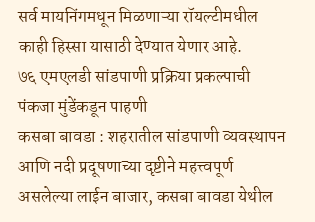सर्व मायनिंगमधून मिळणाऱ्या रॉयल्टीमधील काही हिस्सा यासाठी देण्यात येणार आहे.
७६ एमएलडी सांडपाणी प्रक्रिया प्रकल्पाची पंकजा मुंडेंकडून पाहणी
कसबा बावडा : शहरातील सांडपाणी व्यवस्थापन आणि नदी प्रदूषणाच्या दृष्टीने महत्त्वपूर्ण असलेल्या लाईन बाजार, कसबा बावडा येथील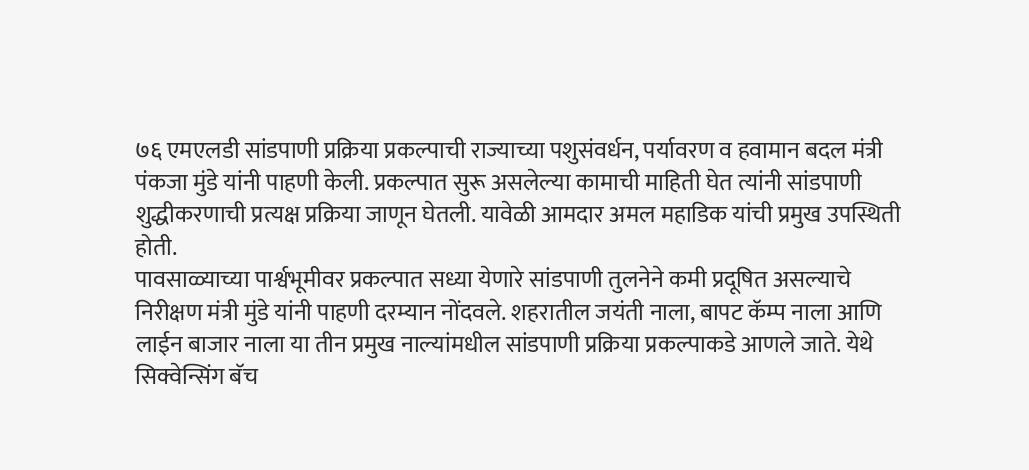७६ एमएलडी सांडपाणी प्रक्रिया प्रकल्पाची राज्याच्या पशुसंवर्धन, पर्यावरण व हवामान बदल मंत्री पंकजा मुंडे यांनी पाहणी केली. प्रकल्पात सुरू असलेल्या कामाची माहिती घेत त्यांनी सांडपाणी शुद्धीकरणाची प्रत्यक्ष प्रक्रिया जाणून घेतली. यावेळी आमदार अमल महाडिक यांची प्रमुख उपस्थिती होती.
पावसाळ्याच्या पार्श्वभूमीवर प्रकल्पात सध्या येणारे सांडपाणी तुलनेने कमी प्रदूषित असल्याचे निरीक्षण मंत्री मुंडे यांनी पाहणी दरम्यान नोंदवले. शहरातील जयंती नाला, बापट कॅम्प नाला आणि लाईन बाजार नाला या तीन प्रमुख नाल्यांमधील सांडपाणी प्रक्रिया प्रकल्पाकडे आणले जाते. येथे सिक्वेन्सिंग बॅच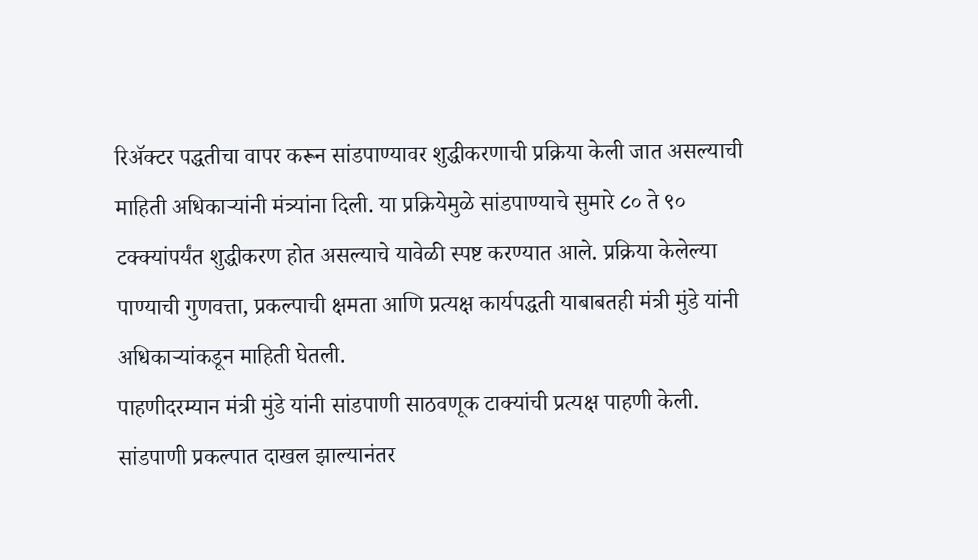रिॲक्टर पद्धतीचा वापर करून सांडपाण्यावर शुद्धीकरणाची प्रक्रिया केली जात असल्याची माहिती अधिकाऱ्यांनी मंत्र्यांना दिली. या प्रक्रियेमुळे सांडपाण्याचे सुमारे ८० ते ९० टक्क्यांपर्यंत शुद्धीकरण होत असल्याचे यावेळी स्पष्ट करण्यात आले. प्रक्रिया केलेल्या पाण्याची गुणवत्ता, प्रकल्पाची क्षमता आणि प्रत्यक्ष कार्यपद्धती याबाबतही मंत्री मुंडे यांनी अधिकाऱ्यांकडून माहिती घेतली.
पाहणीदरम्यान मंत्री मुंडे यांनी सांडपाणी साठवणूक टाक्यांची प्रत्यक्ष पाहणी केली. सांडपाणी प्रकल्पात दाखल झाल्यानंतर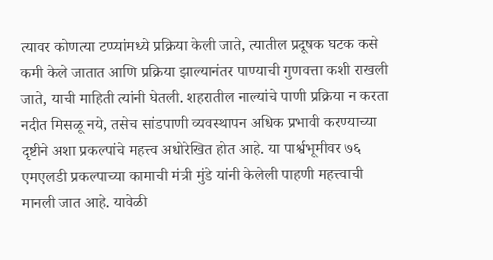त्यावर कोणत्या टप्प्यांमध्ये प्रक्रिया केली जाते, त्यातील प्रदूषक घटक कसे कमी केले जातात आणि प्रक्रिया झाल्यानंतर पाण्याची गुणवत्ता कशी राखली जाते, याची माहिती त्यांनी घेतली. शहरातील नाल्यांचे पाणी प्रक्रिया न करता नदीत मिसळू नये, तसेच सांडपाणी व्यवस्थापन अधिक प्रभावी करण्याच्या दृष्टीने अशा प्रकल्पांचे महत्त्व अधोरेखित होत आहे. या पार्श्वभूमीवर ७६ एमएलडी प्रकल्पाच्या कामाची मंत्री मुंडे यांनी केलेली पाहणी महत्त्वाची मानली जात आहे. यावेळी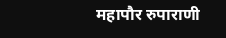महापौर रुपाराणी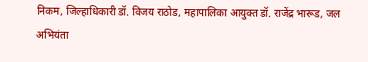निकम, जिल्हाधिकारी डॉ. विजय राठोड, महापालिका आयुक्त डॉ. राजेंद्र भारूड, जल अभियंता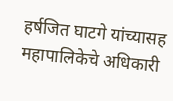हर्षजित घाटगे यांच्यासह महापालिकेचे अधिकारी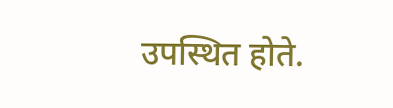उपस्थित होते.